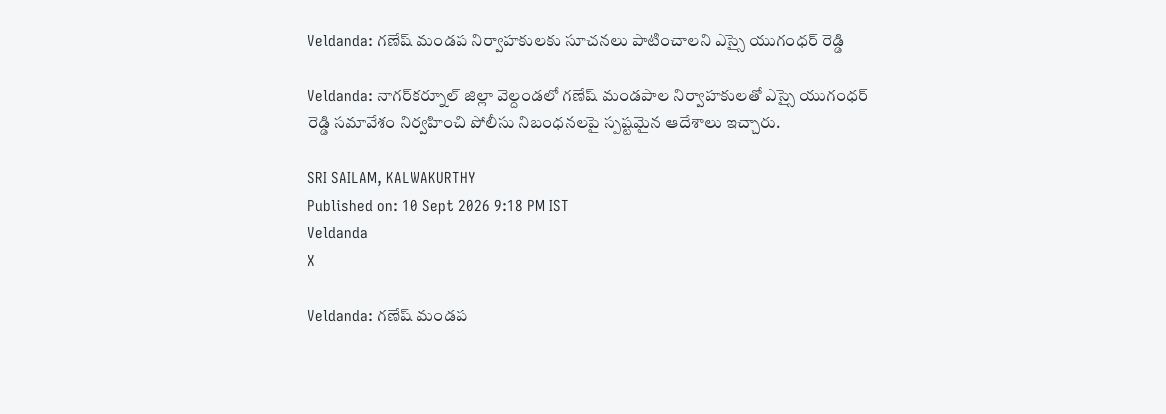Veldanda: గణేష్ మండప నిర్వాహకులకు సూచనలు పాటించాలని ఎస్సై యుగంధర్ రెడ్డి

Veldanda: నాగర్‌కర్నూల్ జిల్లా వెల్దండలో గణేష్ మండపాల నిర్వాహకులతో ఎస్సై యుగంధర్ రెడ్డి సమావేశం నిర్వహించి పోలీసు నిబంధనలపై స్పష్టమైన ఆదేశాలు ఇచ్చారు.

SRI SAILAM, KALWAKURTHY
Published on: 10 Sept 2026 9:18 PM IST
Veldanda
X

Veldanda: గణేష్ మండప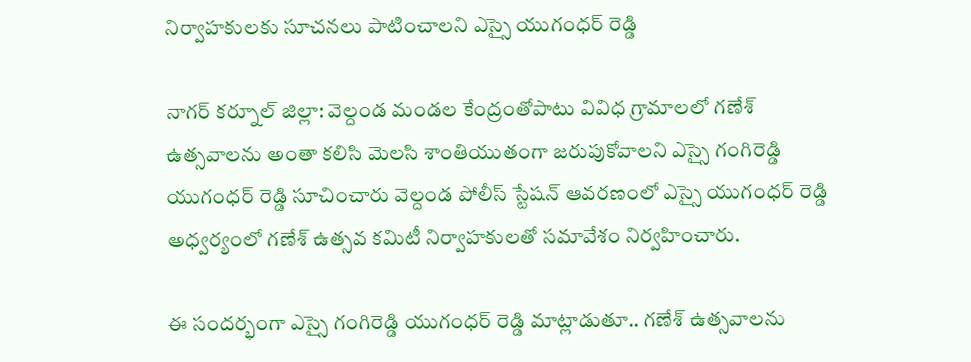నిర్వాహకులకు సూచనలు పాటించాలని ఎస్సై యుగంధర్ రెడ్డి

నాగర్ కర్నూల్ జిల్లా: వెల్దండ మండల కేంద్రంతోపాటు వివిధ గ్రామాలలో గణేశ్ ఉత్సవాలను అంతా కలిసి మెలసి శాంతియుతంగా జరుపుకోవాలని ఎస్సై గంగిరెడ్డి యుగంధర్ రెడ్డి సూచించారు వెల్దండ పోలీస్ స్టేషన్ ఆవరణంలో ఎస్సై యుగంధర్ రెడ్డి అధ్వర్యంలో గణేశ్ ఉత్సవ కమిటీ నిర్వాహకులతో సమావేశం నిర్వహించారు.

ఈ సందర్భంగా ఎస్సై గంగిరెడ్డి యుగంధర్ రెడ్డి మాట్లాడుతూ.. గణేశ్ ఉత్సవాలను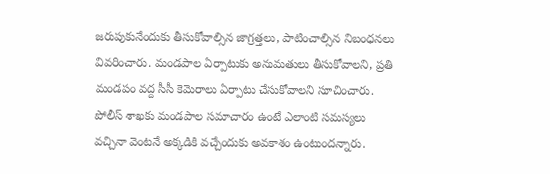జరుపుకునేందుకు తీసుకోవాల్సిన జాగ్రత్తలు, పాటించాల్సిన నిబంధనలు వివరించారు. మండపాల ఏర్పాటుకు అనుమతులు తీసుకోవాలని, ప్రతి మండపం వద్ద సీసీ కెమెరాలు ఏర్పాటు చేసుకోవాలని సూచించారు. పోలీస్ శాఖకు మండపాల సమాచారం ఉంటే ఎలాంటి సమస్యలు వచ్చినా వెంటనే అక్కడికి వచ్చేందుకు అవకాశం ఉంటుందన్నారు.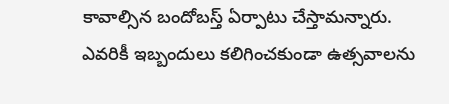కావాల్సిన బందోబస్త్ ఏర్పాటు చేస్తామన్నారు. ఎవరికీ ఇబ్బందులు కలిగించకుండా ఉత్సవాలను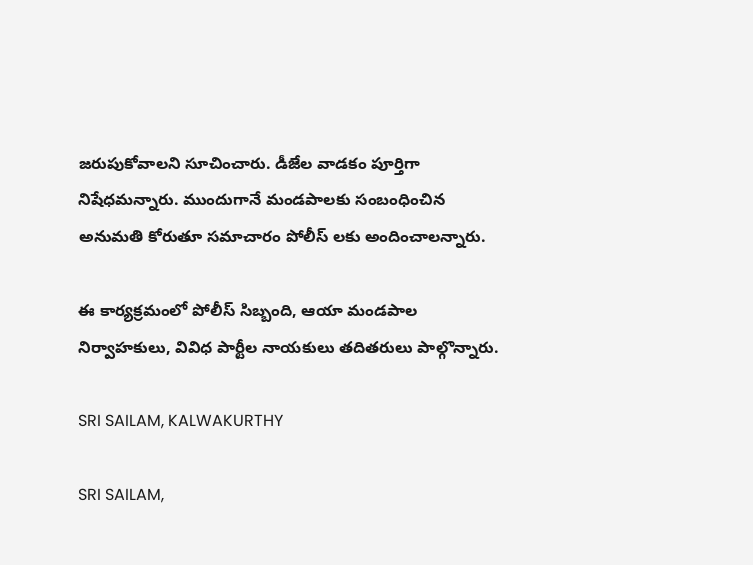జరుపుకోవాలని సూచించారు. డీజేల వాడకం పూర్తిగా నిషేధమన్నారు. ముందుగానే మండపాలకు సంబంధించిన అనుమతి కోరుతూ సమాచారం పోలీస్ లకు అందించాలన్నారు.

ఈ కార్యక్రమంలో పోలీస్ సిబ్బంది, ఆయా మండపాల నిర్వాహకులు, వివిధ పార్టీల నాయకులు తదితరులు పాల్గొన్నారు.

SRI SAILAM, KALWAKURTHY

SRI SAILAM,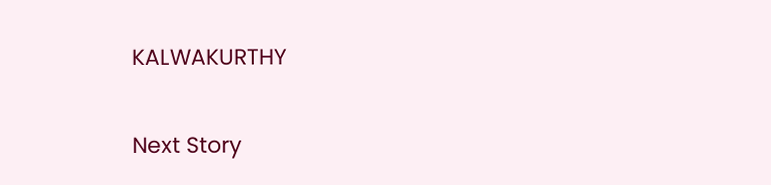KALWAKURTHY

Next Story